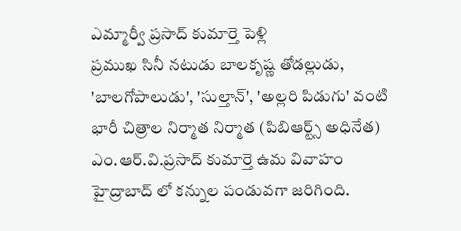ఎమ్మార్వీ ప్రసాద్ కుమార్తె పెళ్లి
ప్రముఖ సినీ నటుడు బాలకృష్ణ తోడల్లుడు, 'బాలగోపాలుడు', 'సుల్తాన్', 'అల్లరి పిడుగు' వంటి భారీ చిత్రాల నిర్మాత నిర్మాత (పిబిఆర్ట్స్ అధినేత) ఎం.ఆర్.వి.ప్రసాద్ కుమార్తె ఉమ వివాహం హైద్రాబాద్ లో కన్నుల పండువగా జరిగింది.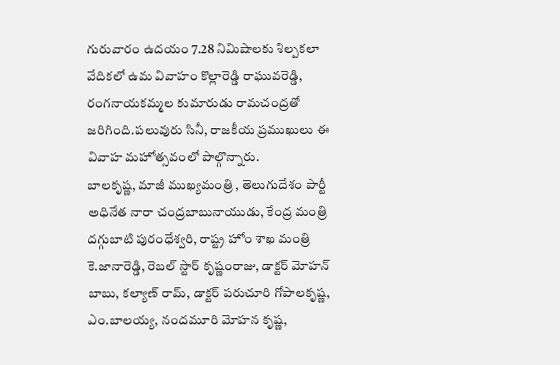గురువారం ఉదయం 7.28 నిమిషాలకు శిల్పకలా వేదికలో ఉమ వివాహం కొల్లారెడ్డి రాఘువరెడ్డి, రంగనాయకమ్మల కుమారుడు రామచంద్రతో జరిగింది.పలువురు సినీ, రాజకీయ ప్రముఖులు ఈ వివాహ మహోత్సవంలో పాల్గొన్నారు.
బాలకృష్ణ, మాజీ ముఖ్యమంత్రి , తెలుగుదేశం పార్టీ అధినేత నారా చంద్రబాబునాయుడు, కేంద్ర మంత్రి దగ్గుబాటి పురంధేశ్వరి, రాష్ట్ర హోం శాఖ మంత్రి కె.జానారెడ్డి, రెబల్ స్టార్ కృష్ణంరాజు, డాక్టర్ మోహన్ బాబు, కల్యాణ్ రామ్, డాక్టర్ పరుచూరి గోపాలకృష్ణ, ఎం.బాలయ్య, నందమూరి మోహన కృష్ణ,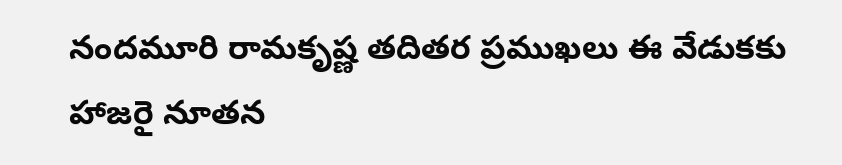నందమూరి రామకృష్ణ తదితర ప్రముఖలు ఈ వేడుకకు హాజరై నూతన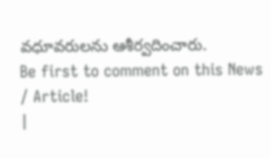వధూవరులను ఆశీర్వదించారు.
Be first to comment on this News / Article!
|